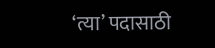‘त्या’ पदासाठी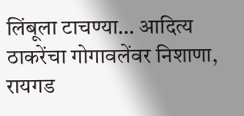लिंबूला टाचण्या… आदित्य ठाकरेंचा गोगावलेंवर निशाणा, रायगड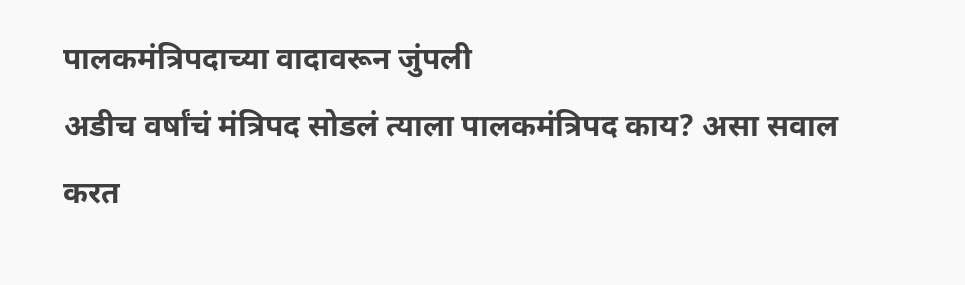पालकमंत्रिपदाच्या वादावरून जुंपली
अडीच वर्षांचं मंत्रिपद सोडलं त्याला पालकमंत्रिपद काय? असा सवाल करत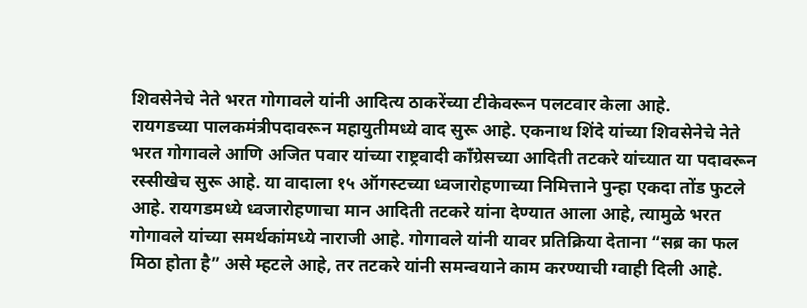शिवसेनेचे नेते भरत गोगावले यांनी आदित्य ठाकरेंच्या टीकेवरून पलटवार केला आहे.
रायगडच्या पालकमंत्रीपदावरून महायुतीमध्ये वाद सुरू आहे. एकनाथ शिंदे यांच्या शिवसेनेचे नेते भरत गोगावले आणि अजित पवार यांच्या राष्ट्रवादी काँग्रेसच्या आदिती तटकरे यांच्यात या पदावरून रस्सीखेच सुरू आहे. या वादाला १५ ऑगस्टच्या ध्वजारोहणाच्या निमित्ताने पुन्हा एकदा तोंड फुटले आहे. रायगडमध्ये ध्वजारोहणाचा मान आदिती तटकरे यांना देण्यात आला आहे, त्यामुळे भरत गोगावले यांच्या समर्थकांमध्ये नाराजी आहे. गोगावले यांनी यावर प्रतिक्रिया देताना “सब्र का फल मिठा होता है” असे म्हटले आहे, तर तटकरे यांनी समन्वयाने काम करण्याची ग्वाही दिली आहे.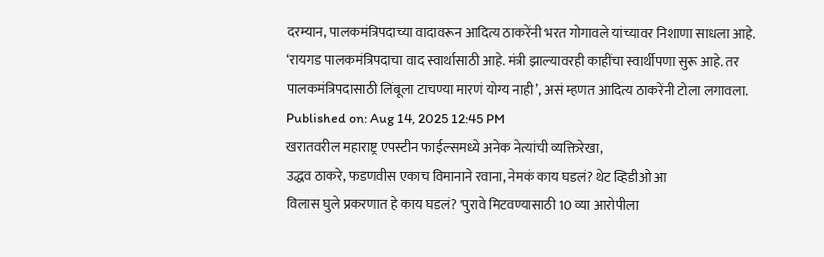दरम्यान, पालकमंत्रिपदाच्या वादावरून आदित्य ठाकरेंनी भरत गोगावले यांच्यावर निशाणा साधला आहे. ‘रायगड पालकमंत्रिपदाचा वाद स्वार्थासाठी आहे. मंत्री झाल्यावरही काहींचा स्वार्थीपणा सुरू आहे. तर पालकमंत्रिपदासाठी लिंबूला टाचण्या मारणं योग्य नाही’, असं म्हणत आदित्य ठाकरेंनी टोला लगावला.
Published on: Aug 14, 2025 12:45 PM
खरातवरील महाराष्ट्र एपस्टीन फाईल्समध्ये अनेक नेत्यांची व्यक्तिरेखा,
उद्धव ठाकरे, फडणवीस एकाच विमानाने रवाना, नेमकं काय घडलं? थेट व्हिडीओ आ
विलास घुले प्रकरणात हे काय घडलं? 'पुरावे मिटवण्यासाठी 10 व्या आरोपीला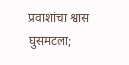प्रवाशांचा श्वास घुसमटला;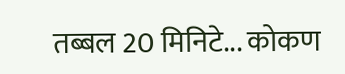तब्बल 20 मिनिटे... कोकण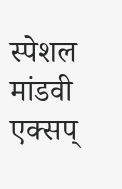स्पेशल मांडवी एक्सप्